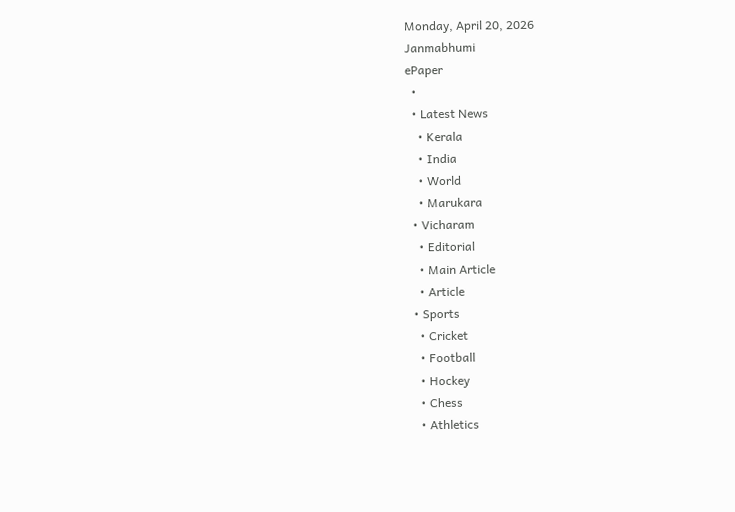Monday, April 20, 2026
Janmabhumi
ePaper
  •
  • Latest News
    • Kerala
    • India
    • World
    • Marukara
  • Vicharam
    • Editorial
    • Main Article
    • Article
  • Sports
    • Cricket
    • Football
    • Hockey
    • Chess
    • Athletics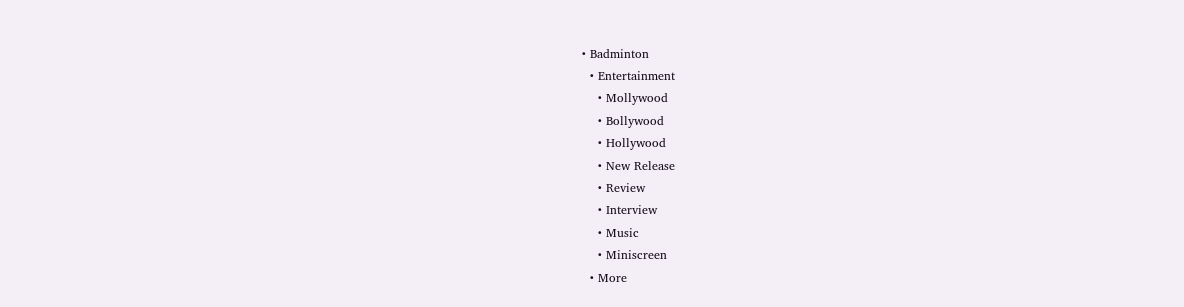• Badminton
  • Entertainment
    • Mollywood
    • Bollywood
    • Hollywood
    • New Release
    • Review
    • Interview
    • Music
    • Miniscreen
  • More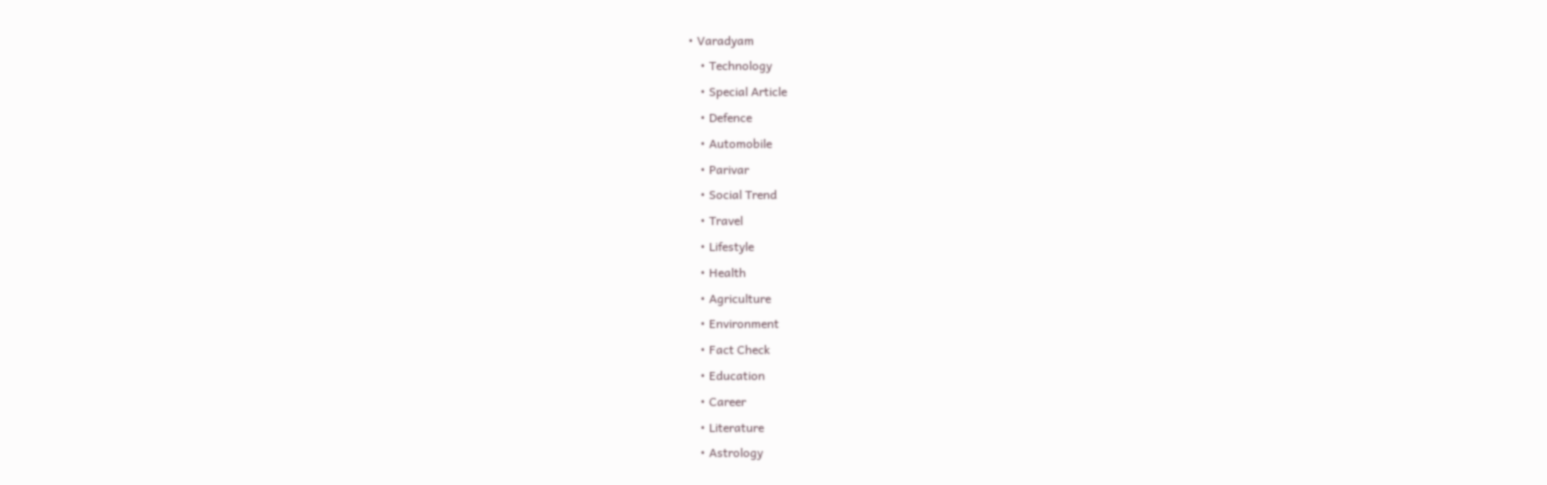• Varadyam
    • Technology
    • Special Article
    • Defence
    • Automobile
    • Parivar
    • Social Trend
    • Travel
    • Lifestyle
    • Health
    • Agriculture
    • Environment
    • Fact Check
    • Education
    • Career
    • Literature
    • Astrology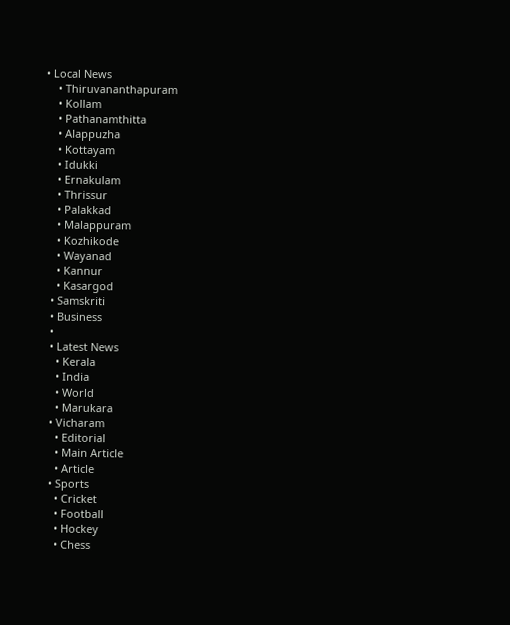• Local News
    • Thiruvananthapuram
    • Kollam
    • Pathanamthitta
    • Alappuzha
    • Kottayam
    • Idukki
    • Ernakulam
    • Thrissur
    • Palakkad
    • Malappuram
    • Kozhikode
    • Wayanad
    • Kannur
    • Kasargod
  • Samskriti
  • Business
  •
  • Latest News
    • Kerala
    • India
    • World
    • Marukara
  • Vicharam
    • Editorial
    • Main Article
    • Article
  • Sports
    • Cricket
    • Football
    • Hockey
    • Chess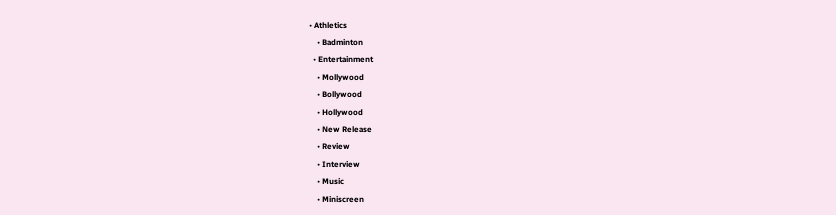• Athletics
    • Badminton
  • Entertainment
    • Mollywood
    • Bollywood
    • Hollywood
    • New Release
    • Review
    • Interview
    • Music
    • Miniscreen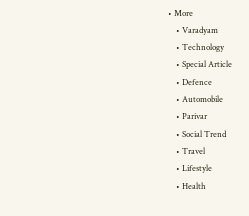• More
    • Varadyam
    • Technology
    • Special Article
    • Defence
    • Automobile
    • Parivar
    • Social Trend
    • Travel
    • Lifestyle
    • Health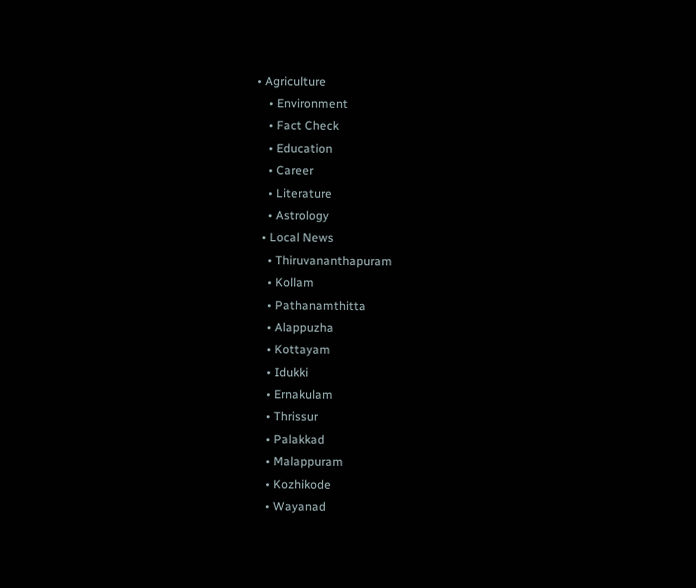• Agriculture
    • Environment
    • Fact Check
    • Education
    • Career
    • Literature
    • Astrology
  • Local News
    • Thiruvananthapuram
    • Kollam
    • Pathanamthitta
    • Alappuzha
    • Kottayam
    • Idukki
    • Ernakulam
    • Thrissur
    • Palakkad
    • Malappuram
    • Kozhikode
    • Wayanad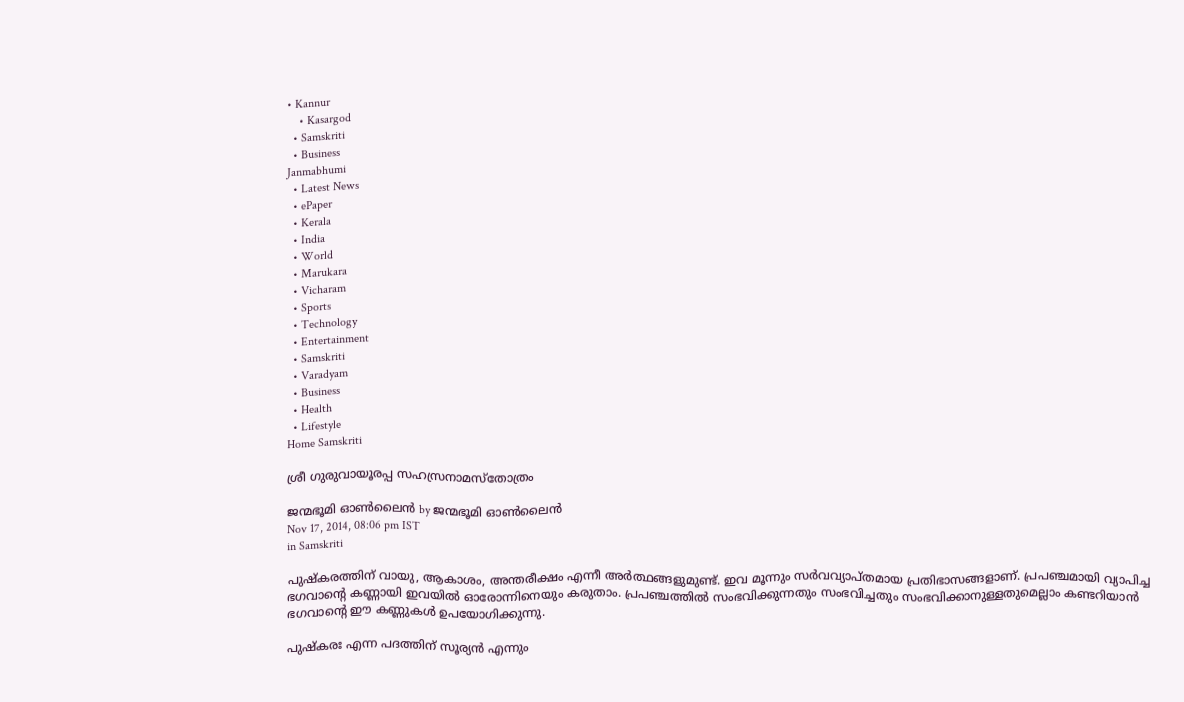• Kannur
    • Kasargod
  • Samskriti
  • Business
Janmabhumi
  • Latest News
  • ePaper
  • Kerala
  • India
  • World
  • Marukara
  • Vicharam
  • Sports
  • Technology
  • Entertainment
  • Samskriti
  • Varadyam
  • Business
  • Health
  • Lifestyle
Home Samskriti

ശ്രീ ഗുരുവായൂരപ്പ സഹസ്രനാമസ്‌തോത്രം

ജന്മഭൂമി ഓണ്‍ലൈന്‍ by ജന്മഭൂമി ഓണ്‍ലൈന്‍
Nov 17, 2014, 08:06 pm IST
in Samskriti

പുഷ്‌കരത്തിന് വായു, ആകാശം, അന്തരീക്ഷം എന്നീ അര്‍ത്ഥങ്ങളുമുണ്ട്. ഇവ മൂന്നും സര്‍വവ്യാപ്തമായ പ്രതിഭാസങ്ങളാണ്. പ്രപഞ്ചമായി വ്യാപിച്ച ഭഗവാന്റെ കണ്ണായി ഇവയില്‍ ഓരോന്നിനെയും കരുതാം. പ്രപഞ്ചത്തില്‍ സംഭവിക്കുന്നതും സംഭവിച്ചതും സംഭവിക്കാനുള്ളതുമെല്ലാം കണ്ടറിയാന്‍ ഭഗവാന്റെ ഈ കണ്ണുകള്‍ ഉപയോഗിക്കുന്നു.

പുഷ്‌കരഃ എന്ന പദത്തിന് സൂര്യന്‍ എന്നും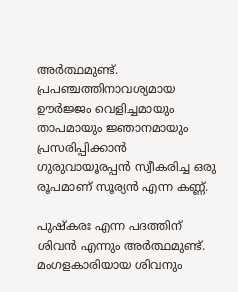അര്‍ത്ഥമുണ്ട്. പ്രപഞ്ചത്തിനാവശ്യമായ ഊര്‍ജ്ജം വെളിച്ചമായും താപമായും ജ്ഞാനമായും പ്രസരിപ്പിക്കാന്‍ ഗുരുവായൂരപ്പന്‍ സ്വീകരിച്ച ഒരു രൂപമാണ് സൂര്യന്‍ എന്ന കണ്ണ്.

പുഷ്‌കരഃ എന്ന പദത്തിന് ശിവന്‍ എന്നും അര്‍ത്ഥമുണ്ട്. മംഗളകാരിയായ ശിവനും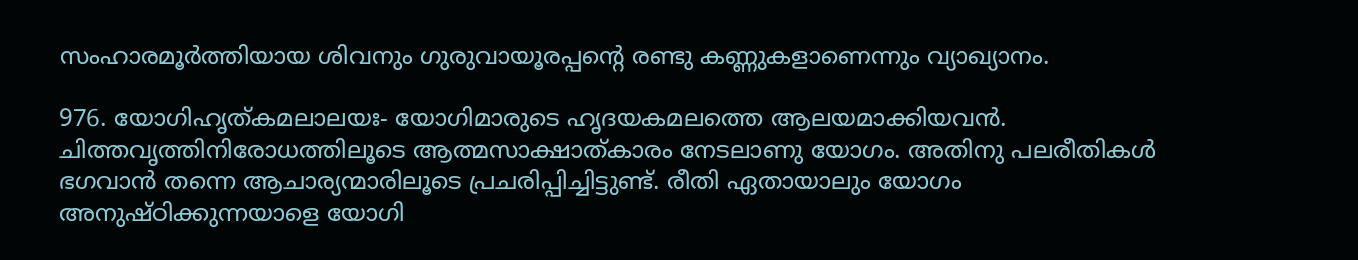സംഹാരമൂര്‍ത്തിയായ ശിവനും ഗുരുവായൂരപ്പന്റെ രണ്ടു കണ്ണുകളാണെന്നും വ്യാഖ്യാനം.

976. യോഗിഹൃത്കമലാലയഃ- യോഗിമാരുടെ ഹൃദയകമലത്തെ ആലയമാക്കിയവന്‍. ചിത്തവൃത്തിനിരോധത്തിലൂടെ ആത്മസാക്ഷാത്കാരം നേടലാണു യോഗം. അതിനു പലരീതികള്‍ ഭഗവാന്‍ തന്നെ ആചാര്യന്മാരിലൂടെ പ്രചരിപ്പിച്ചിട്ടുണ്ട്. രീതി ഏതായാലും യോഗം അനുഷ്ഠിക്കുന്നയാളെ യോഗി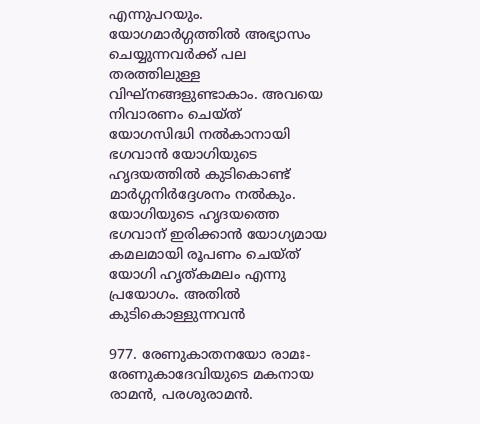എന്നുപറയും. യോഗമാര്‍ഗ്ഗത്തില്‍ അഭ്യാസം ചെയ്യുന്നവര്‍ക്ക് പല തരത്തിലുള്ള വിഘ്‌നങ്ങളുണ്ടാകാം. അവയെ നിവാരണം ചെയ്ത് യോഗസിദ്ധി നല്‍കാനായി ഭഗവാന്‍ യോഗിയുടെ ഹൃദയത്തില്‍ കുടികൊണ്ട് മാര്‍ഗ്ഗനിര്‍ദ്ദേശനം നല്‍കും. യോഗിയുടെ ഹൃദയത്തെ ഭഗവാന് ഇരിക്കാന്‍ യോഗ്യമായ കമലമായി രൂപണം ചെയ്ത് യോഗി ഹൃത്കമലം എന്നു പ്രയോഗം. അതില്‍ കുടികൊള്ളുന്നവന്‍

977. രേണുകാതനയോ രാമഃ- രേണുകാദേവിയുടെ മകനായ രാമന്‍, പരശുരാമന്‍.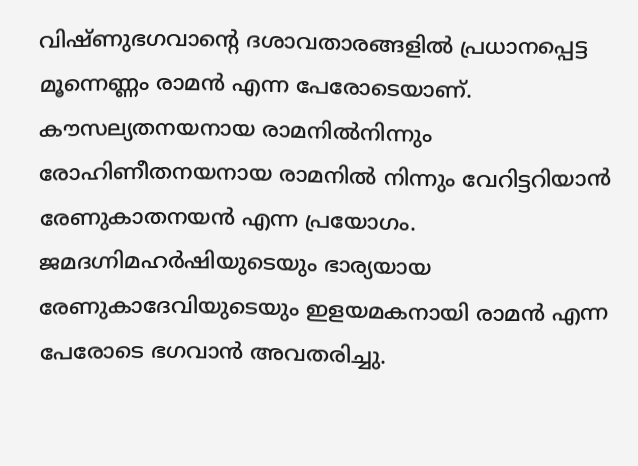വിഷ്ണുഭഗവാന്റെ ദശാവതാരങ്ങളില്‍ പ്രധാനപ്പെട്ട മൂന്നെണ്ണം രാമന്‍ എന്ന പേരോടെയാണ്. കൗസല്യതനയനായ രാമനില്‍നിന്നും രോഹിണീതനയനായ രാമനില്‍ നിന്നും വേറിട്ടറിയാന്‍ രേണുകാതനയന്‍ എന്ന പ്രയോഗം. ജമദഗ്നിമഹര്‍ഷിയുടെയും ഭാര്യയായ രേണുകാദേവിയുടെയും ഇളയമകനായി രാമന്‍ എന്ന പേരോടെ ഭഗവാന്‍ അവതരിച്ചു.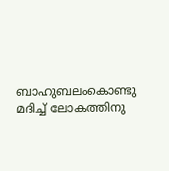ബാഹുബലംകൊണ്ടു മദിച്ച് ലോകത്തിനു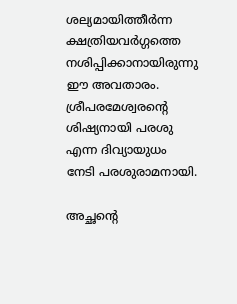ശല്യമായിത്തീര്‍ന്ന ക്ഷത്രിയവര്‍ഗ്ഗത്തെ നശിപ്പിക്കാനായിരുന്നു ഈ അവതാരം. ശ്രീപരമേശ്വരന്റെ ശിഷ്യനായി പരശു എന്ന ദിവ്യായുധം നേടി പരശുരാമനായി.

അച്ഛന്റെ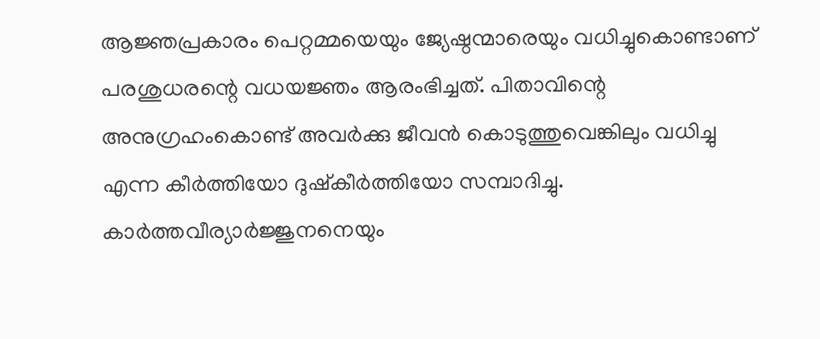ആജ്ഞപ്രകാരം പെറ്റമ്മയെയും ജ്യേഷ്ഠന്മാരെയും വധിച്ചുകൊണ്ടാണ് പരശുധരന്റെ വധയജ്ഞം ആരംഭിച്ചത്. പിതാവിന്റെ അനുഗ്രഹംകൊണ്ട് അവര്‍ക്കു ജീവന്‍ കൊടുത്തുവെങ്കിലും വധിച്ചു എന്ന കീര്‍ത്തിയോ ദുഷ്‌കീര്‍ത്തിയോ സമ്പാദിച്ചു. കാര്‍ത്തവീര്യാര്‍ജ്ജുനനെയും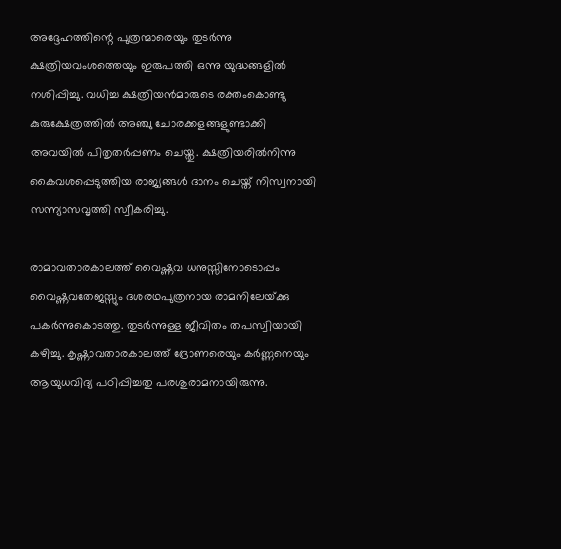അദ്ദേഹത്തിന്റെ പുത്രന്മാരെയും തുടര്‍ന്നു ക്ഷത്രിയവംശത്തെയും ഇരുപത്തി ഒന്നു യുദ്ധങ്ങളില്‍ നശിപ്പിച്ചു. വധിച്ച ക്ഷത്രിയന്‍മാരുടെ രക്തംകൊണ്ടു കുരുക്ഷേത്രത്തില്‍ അഞ്ചു ചോരക്കളങ്ങളുണ്ടാക്കി അവയില്‍ പിതൃതര്‍പ്പണം ചെയ്തു. ക്ഷത്രിയരില്‍നിന്നു കൈവശപ്പെടുത്തിയ രാജ്യങ്ങള്‍ ദാനം ചെയ്ത് നിസ്വനായി സന്ന്യാസവൃത്തി സ്വീകരിച്ചു.

രാമാവതാരകാലത്ത് വൈഷ്ണവ ധനുസ്സിനോടൊപ്പം വൈഷ്ണവതേജസ്സും ദശരഥപുത്രനായ രാമനിലേയ്‌ക്കു പകര്‍ന്നുകൊടത്തു. തുടര്‍ന്നുള്ള ജീവിതം തപസ്വിയായി കഴിച്ചു. കൃഷ്ണാവതാരകാലത്ത് ദ്രോണരെയും കര്‍ണ്ണനെയും ആയുധവിദ്യ പഠിപ്പിച്ചതു പരശുരാമനായിരുന്നു.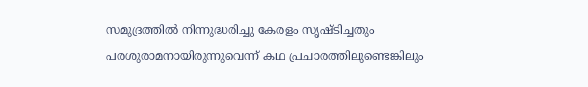സമുദ്രത്തില്‍ നിന്നുദ്ധരിച്ചു കേരളം സൃഷ്ടിച്ചതും പരശുരാമനായിരുന്നുവെന്ന് കഥ പ്രചാരത്തിലുണ്ടെങ്കിലും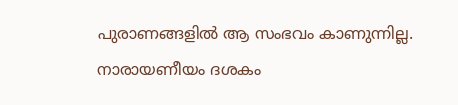പുരാണങ്ങളില്‍ ആ സംഭവം കാണുന്നില്ല. നാരായണീയം ദശകം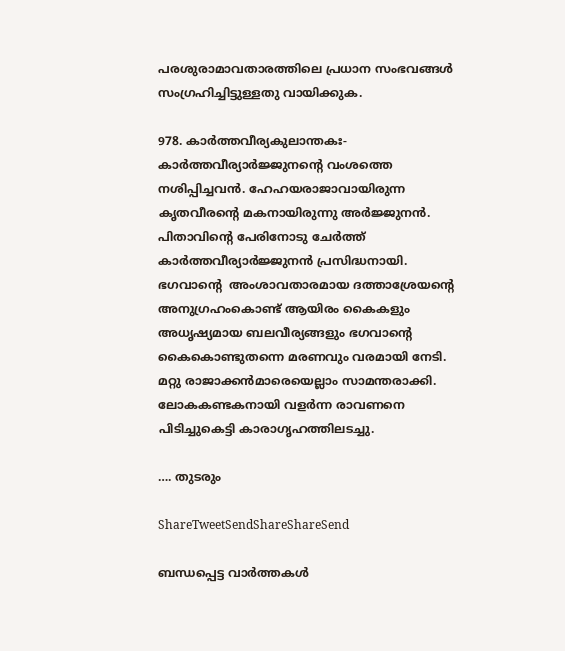പരശുരാമാവതാരത്തിലെ പ്രധാന സംഭവങ്ങള്‍ സംഗ്രഹിച്ചിട്ടുള്ളതു വായിക്കുക.

978. കാര്‍ത്തവീര്യകുലാന്തകഃ- കാര്‍ത്തവീര്യാര്‍ജ്ജുനന്റെ വംശത്തെ നശിപ്പിച്ചവന്‍. ഹേഹയരാജാവായിരുന്ന കൃതവീരന്റെ മകനായിരുന്നു അര്‍ജ്ജുനന്‍. പിതാവിന്റെ പേരിനോടു ചേര്‍ത്ത് കാര്‍ത്തവീര്യാര്‍ജ്ജുനന്‍ പ്രസിദ്ധനായി. ഭഗവാന്റെ  അംശാവതാരമായ ദത്താശ്രേയന്റെ അനുഗ്രഹംകൊണ്ട് ആയിരം കൈകളും അധൃഷ്യമായ ബലവീര്യങ്ങളും ഭഗവാന്റെ കൈകൊണ്ടുതന്നെ മരണവും വരമായി നേടി. മറ്റു രാജാക്കന്‍മാരെയെല്ലാം സാമന്തരാക്കി. ലോകകണ്ടകനായി വളര്‍ന്ന രാവണനെ പിടിച്ചുകെട്ടി കാരാഗൃഹത്തിലടച്ചു.

…. തുടരും

ShareTweetSendShareShareSend

ബന്ധപ്പെട്ട വാര്‍ത്തകള്‍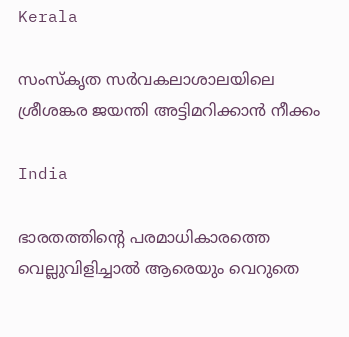Kerala

സംസ്‌കൃത സര്‍വകലാശാലയിലെ ശ്രീശങ്കര ജയന്തി അട്ടിമറിക്കാന്‍ നീക്കം

India

ഭാരതത്തിന്റെ പരമാധികാരത്തെ വെല്ലുവിളിച്ചാൽ ആരെയും വെറുതെ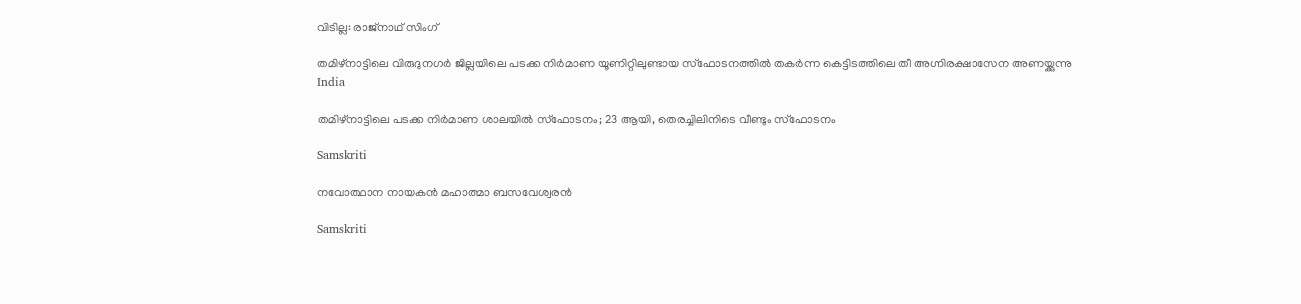വിടില്ല: രാജ്നാഥ് സിംഗ്

തമിഴ്‌നാട്ടിലെ വിരുദുനഗര്‍ ജില്ലയിലെ പടക്ക നിര്‍മാണ യൂണിറ്റിലുണ്ടായ സ്‌ഫോടനത്തില്‍ തകര്‍ന്ന കെട്ടിടത്തിലെ തീ അഗ്നിരക്ഷാസേന അണയ്ക്കുന്നു
India

തമിഴ്‌നാട്ടിലെ പടക്ക നിര്‍മാണ ശാലയില്‍ സ്‌ഫോടനം; 23 ആയി, തെരച്ചിലിനിടെ വീണ്ടും സ്ഫോടനം

Samskriti

നവോത്ഥാന നായകന്‍ മഹാത്മാ ബസവേശ്വരന്‍

Samskriti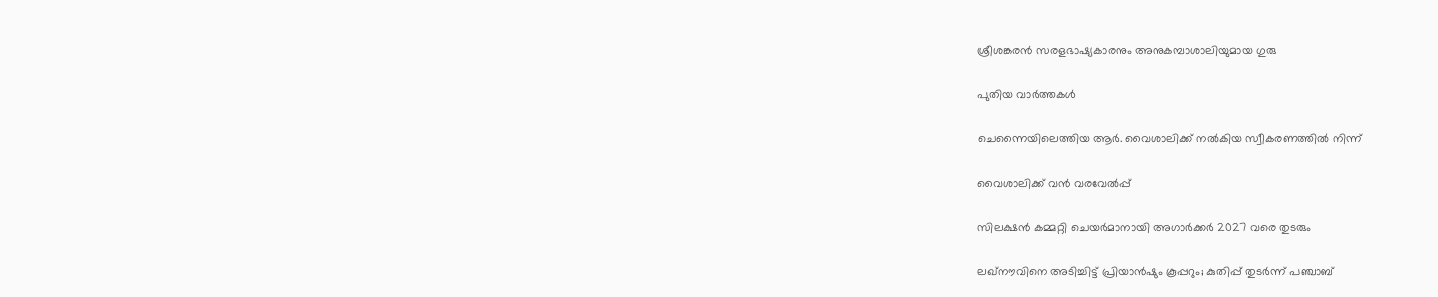ശ്രീശങ്കരന്‍ സരളഭാഷ്യകാരനും അനുകമ്പാശാലിയുമായ ഗുരു

പുതിയ വാര്‍ത്തകള്‍

ചെന്നൈയിലെത്തിയ ആര്‍. വൈശാലിക്ക് നല്‍കിയ സ്വീകരണത്തില്‍ നിന്ന്‌

വൈശാലിക്ക് വന്‍ വരവേല്‍പ്പ്

സിലക്ഷന്‍ കമ്മറ്റി ചെയര്‍മാനായി അഗാര്‍ക്കര്‍ 2027 വരെ തുടരും

ലഖ്നൗവിനെ അടിച്ചിട്ട് പ്രിയാൻഷും കൂപ്പറും; കുതിപ്പ് തുടർന്ന് പഞ്ചാബ്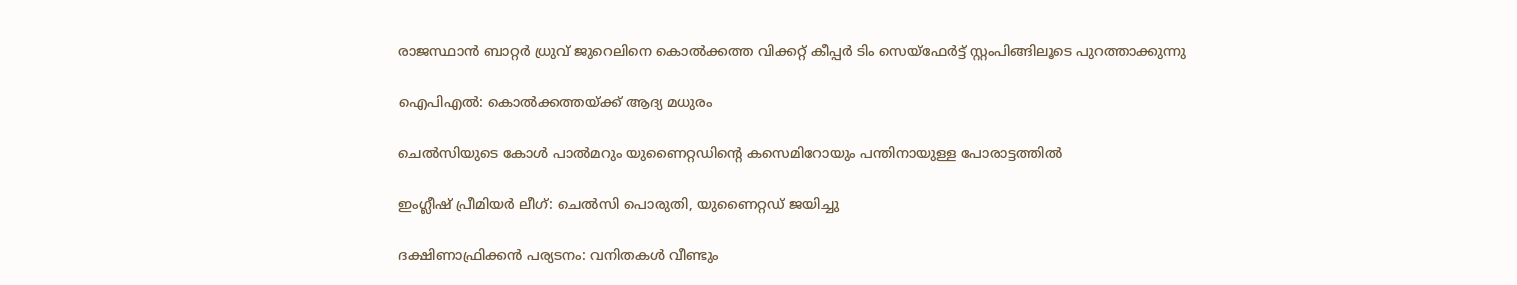രാജസ്ഥാന്‍ ബാറ്റര്‍ ധ്രുവ് ജുറെലിനെ കൊല്‍ക്കത്ത വിക്കറ്റ് കീപ്പര്‍ ടിം സെയ്‌ഫേര്‍ട്ട് സ്റ്റംപിങ്ങിലൂടെ പുറത്താക്കുന്നു

ഐപിഎല്‍: കൊല്‍ക്കത്തയ്‌ക്ക് ആദ്യ മധുരം

ചെല്‍സിയുടെ കോള്‍ പാല്‍മറും യുണൈറ്റഡിന്റെ കസെമിറോയും പന്തിനായുള്ള പോരാട്ടത്തില്‍

ഇംഗ്ലീഷ് പ്രീമിയര്‍ ലീഗ്: ചെല്‍സി പൊരുതി, യുണൈറ്റഡ് ജയിച്ചു

ദക്ഷിണാഫ്രിക്കന്‍ പര്യടനം: വനിതകള്‍ വീണ്ടും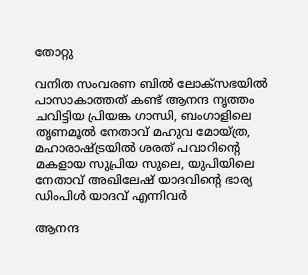തോറ്റു

വനിത സംവരണ ബിൽ ലോക്സഭയിൽ പാസാകാത്തത് കണ്ട് ആനന്ദ നൃത്തം ചവിട്ടിയ പ്രിയങ്ക ഗാന്ധി, ബംഗാളിലെ തൃണമൂല്‍ നേതാവ് മഹുവ മോയ്ത്ര, മഹാരാഷ്ട്രയില്‍ ശരത് പവാറിന്‍റെ മകളായ സുപ്രിയ സുലെ, യുപിയിലെ നേതാവ് അഖിലേഷ് യാദവിന്‍റെ ഭാര്യ ഡിംപിള്‍ യാദവ് എന്നിവര്‍

ആനന്ദ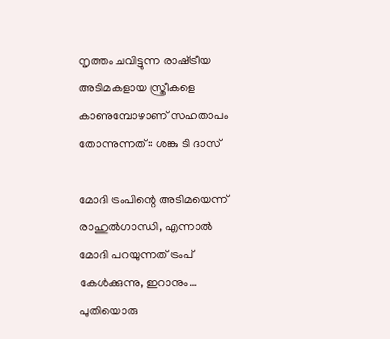നൃത്തം ചവിട്ടുന്ന രാഷ്‌ട്രീയ അടിമകളായ സ്ത്രീകളെ കാണുമ്പോഴാണ് സഹതാപം തോന്നുന്നത്:: ശങ്കു ടി ദാസ്

മോദി ട്രംപിന്റെ അടിമയെന്ന് രാഹുല്‍ഗാന്ധി, എന്നാല്‍ മോദി പറയുന്നത് ട്രംപ് കേള്‍ക്കുന്നു, ഇറാനും… പുതിയൊരു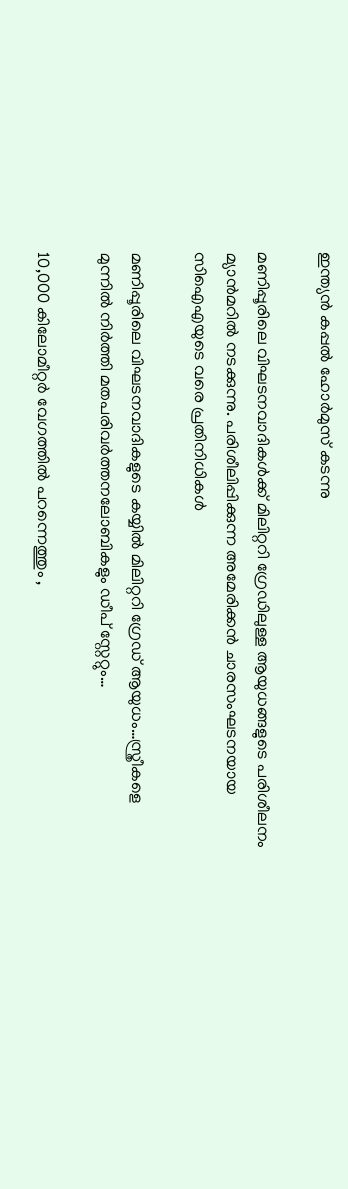ഇന്ത്യന്‍ കപ്പല്‍ ഹോര്‍മുസ് കടന്നു

മണിപ്പൂരിലെ വിഘടനവാദികള്‍ക്ക് മിലിറ്ററി ഗ്രേഡിലുള്ള ആയുധങ്ങളുടെ പരിശീലനം മ്യാന്‍മറില്‍ നടക്കുന്നു. പരിശീലിപ്പിക്കുന്ന അമേരിക്കന്‍ ചാരസംഘടനയായ സിഐഎയുടെ വരെ പ്രതിനിധികള്‍

മണിപ്പൂരിലെ വിഘടനവാദികളുടെ കയ്യില്‍ മിലിറ്ററി ഗ്രേഡ് ആയുധം…സ്ത്രീകളെ മുന്നില്‍ നിര്‍ത്തി മതപരിവര്‍ത്തനലോബികളും ഡീപ് സ്റ്റേറ്റും…

10,000 കിലോമീറ്റർ വേഗത്തിൽ പറന്നെത്തും ,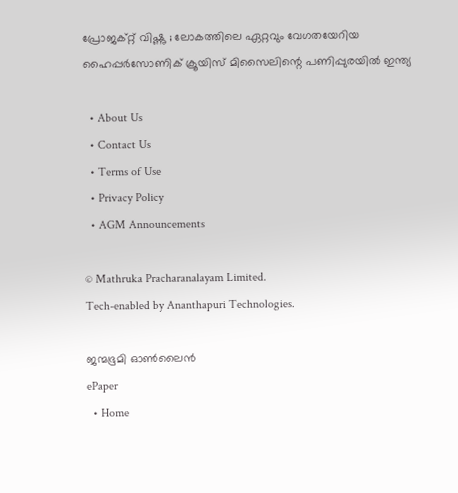പ്രോജക്റ്റ് വിഷ്ണു ; ലോകത്തിലെ ഏറ്റവും വേഗതയേറിയ ഹൈപ്പർസോണിക് ക്രൂയിസ് മിസൈലിന്റെ പണിപ്പുരയിൽ ഇന്ത്യ

  • About Us
  • Contact Us
  • Terms of Use
  • Privacy Policy
  • AGM Announcements

© Mathruka Pracharanalayam Limited.
Tech-enabled by Ananthapuri Technologies.

ജന്മഭൂമി ഓണ്‍ലൈന്‍
ePaper
  • Home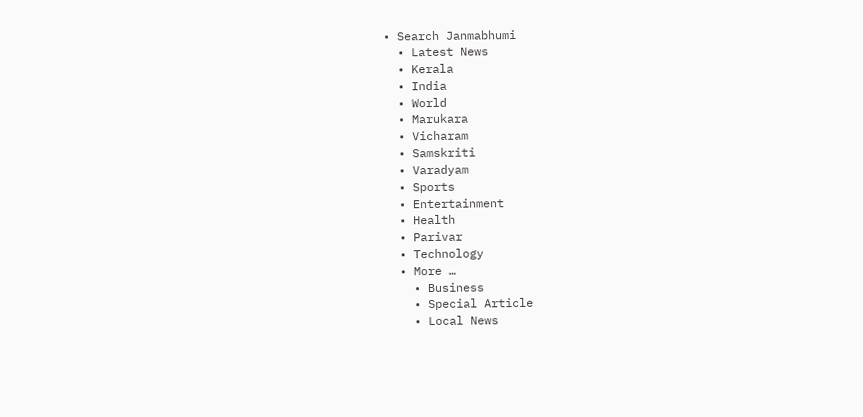• Search Janmabhumi
  • Latest News
  • Kerala
  • India
  • World
  • Marukara
  • Vicharam
  • Samskriti
  • Varadyam
  • Sports
  • Entertainment
  • Health
  • Parivar
  • Technology
  • More …
    • Business
    • Special Article
    • Local News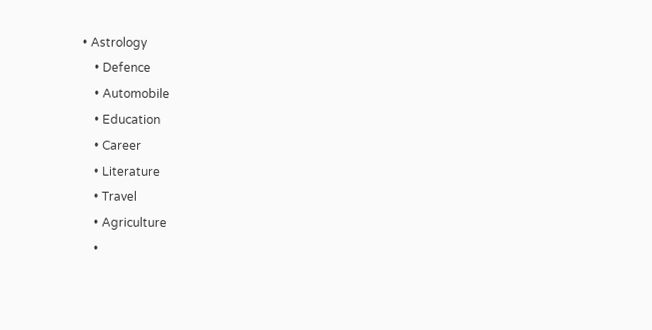• Astrology
    • Defence
    • Automobile
    • Education
    • Career
    • Literature
    • Travel
    • Agriculture
    •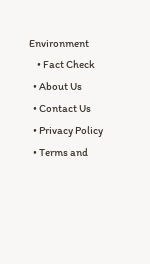Environment
    • Fact Check
  • About Us
  • Contact Us
  • Privacy Policy
  • Terms and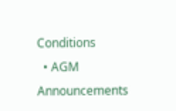Conditions
  • AGM Announcements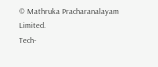© Mathruka Pracharanalayam Limited.
Tech-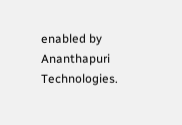enabled by Ananthapuri Technologies.